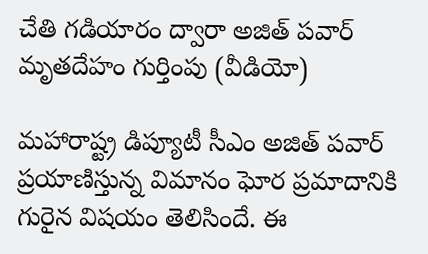చేతి గడియారం ద్వారా అజిత్ పవార్ మృతదేహం గుర్తింపు (వీడియో)

మహారాష్ట్ర డిప్యూటీ సీఎం అజిత్ పవార్ ప్రయాణిస్తున్న విమానం ఘోర ప్రమాదానికి గురైన విషయం తెలిసిందే. ఈ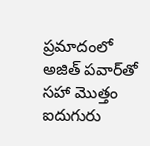ప్రమాదంలో అజిత్ పవార్‌తో సహా మొత్తం ఐదుగురు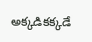అక్కడికక్కడే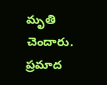మృతి చెందారు. ప్రమాద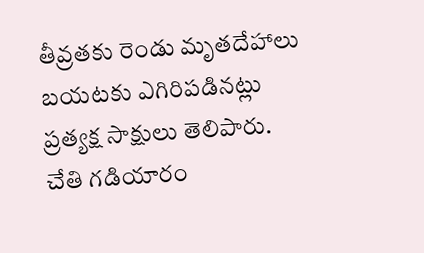తీవ్రతకు రెండు మృతదేహాలు బయటకు ఎగిరిపడినట్లు ప్రత్యక్ష సాక్షులు తెలిపారు. చేతి గడియారం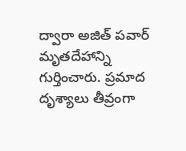ద్వారా అజిత్ పవార్ మృతదేహాన్ని గుర్తించారు. ప్రమాద దృశ్యాలు తీవ్రంగా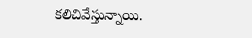కలిచివేస్తున్నాయి.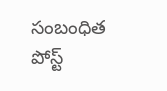సంబంధిత పోస్ట్